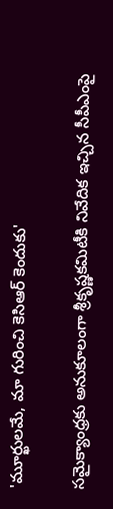'మూర్ఖులమే, మా గురించి కెసిఆర్ కెందుకు'

సమైక్యాంధ్రకు అనుకూలంగా శ్రీకృష్ణకమిటీకి నివేదిక ఇచ్చిన సీపీఎంపై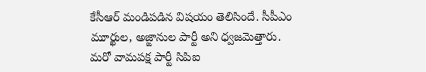కేసీఆర్ మండిపడిన విషయం తెలిసిందే. సీపీఎం మూర్ఖుల, అజ్ఙానుల పార్టీ అని ధ్వజమెత్తారు. మరో వామపక్ష పార్టీ సిపిఐ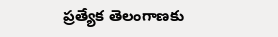ప్రత్యేక తెలంగాణకు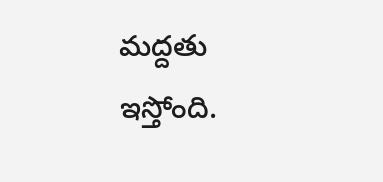మద్దతు ఇస్తోంది.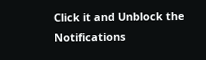Click it and Unblock the Notifications